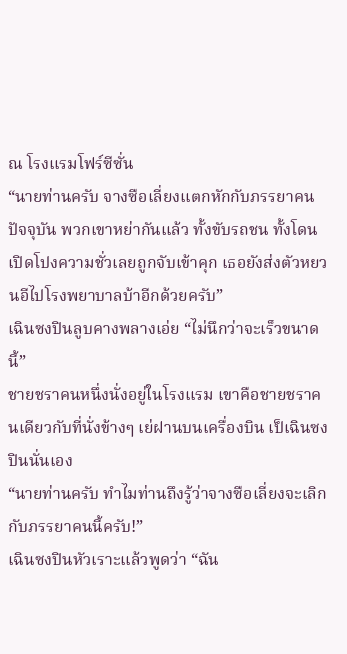ณ โรงแรมโฟร์ซีซั่น
“นายท่านครับ จางซือเลี่ยงแตกหักกับภรรยาคนปัจจุบัน พวกเขาหย่ากันแล้ว ทั้งขับรถชน ทั้งโดนเปิดโปงความชั่วเลยถูกจับเข้าคุก เธอยังส่งตัวหยวนอีไปโรงพยาบาลบ้าอีกด้วยครับ”
เฉินซงปินลูบคางพลางเอ่ย “ไม่นึกว่าจะเร็วขนาดนี้”
ชายชราคนหนึ่งนั่งอยู่ในโรงแรม เขาคือชายชราคนเดียวกับที่นั่งข้างๆ เย่ฝานบนเครื่องบิน เป็เฉินซงปินนั่นเอง
“นายท่านครับ ทำไมท่านถึงรู้ว่าจางซือเลี่ยงจะเลิกกับภรรยาคนนี้ครับ!”
เฉินซงปินหัวเราะแล้วพูดว่า “ฉัน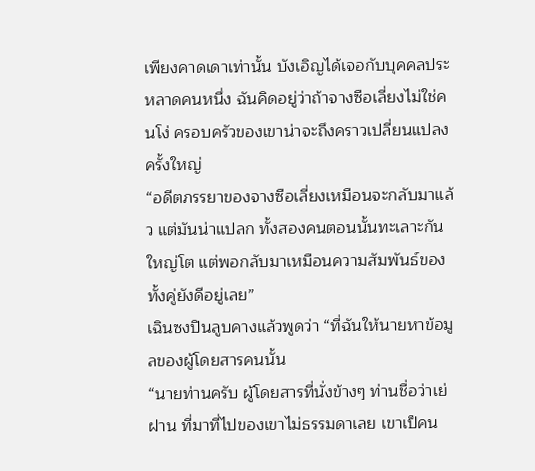เพียงคาดเดาเท่านั้น บังเอิญได้เจอกับบุคคลประหลาดคนหนึ่ง ฉันคิดอยู่ว่าถ้าจางซือเลี่ยงไม่ใช่คนโง่ ครอบครัวของเขาน่าจะถึงคราวเปลี่ยนแปลงครั้งใหญ่
“อดีตภรรยาของจางซือเลี่ยงเหมือนจะกลับมาแล้ว แต่มันน่าแปลก ทั้งสองคนตอนนั้นทะเลาะกันใหญ่โต แต่พอกลับมาเหมือนความสัมพันธ์ของทั้งคู่ยังดีอยู่เลย”
เฉินซงปินลูบคางแล้วพูดว่า “ที่ฉันให้นายหาข้อมูลของผู้โดยสารคนนั้น
“นายท่านครับ ผู้โดยสารที่นั่งข้างๆ ท่านชื่อว่าเย่ฝาน ที่มาที่ไปของเขาไม่ธรรมดาเลย เขาเป็คน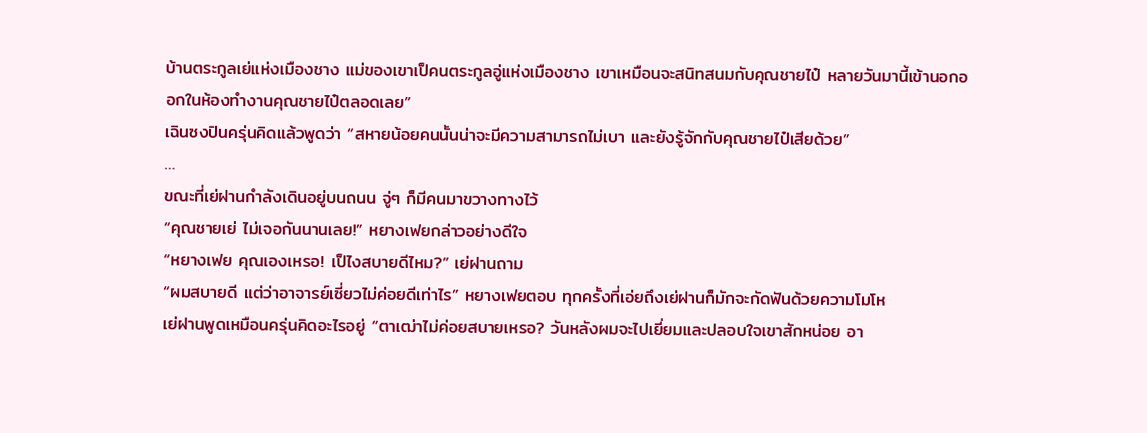บ้านตระกูลเย่แห่งเมืองชาง แม่ของเขาเป็คนตระกูลอู่แห่งเมืองชาง เขาเหมือนจะสนิทสนมกับคุณชายไป๋ หลายวันมานี้เข้านอกออกในห้องทำงานคุณชายไป๋ตลอดเลย”
เฉินซงปินครุ่นคิดแล้วพูดว่า “สหายน้อยคนนั้นน่าจะมีความสามารถไม่เบา และยังรู้จักกับคุณชายไป๋เสียด้วย”
…
ขณะที่เย่ฝานกำลังเดินอยู่บนถนน จู่ๆ ก็มีคนมาขวางทางไว้
“คุณชายเย่ ไม่เจอกันนานเลย!” หยางเฟยกล่าวอย่างดีใจ
“หยางเฟย คุณเองเหรอ! เป็ไงสบายดีไหม?” เย่ฝานถาม
“ผมสบายดี แต่ว่าอาจารย์เซี่ยวไม่ค่อยดีเท่าไร” หยางเฟยตอบ ทุกครั้งที่เอ่ยถึงเย่ฝานก็มักจะกัดฟันด้วยความโมโห
เย่ฝานพูดเหมือนครุ่นคิดอะไรอยู่ “ตาเฒ่าไม่ค่อยสบายเหรอ? วันหลังผมจะไปเยี่ยมและปลอบใจเขาสักหน่อย อา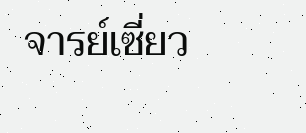จารย์เซี่ยว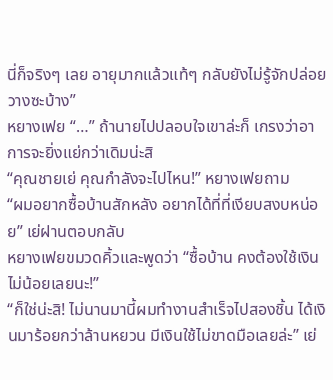นี่ก็จริงๆ เลย อายุมากแล้วแท้ๆ กลับยังไม่รู้จักปล่อยวางซะบ้าง”
หยางเฟย “…” ถ้านายไปปลอบใจเขาล่ะก็ เกรงว่าอาการจะยิ่งแย่กว่าเดิมน่ะสิ
“คุณชายเย่ คุณกำลังจะไปไหน!” หยางเฟยถาม
“ผมอยากซื้อบ้านสักหลัง อยากได้ที่ที่เงียบสงบหน่อย” เย่ฝานตอบกลับ
หยางเฟยขมวดคิ้วและพูดว่า “ซื้อบ้าน คงต้องใช้เงินไม่น้อยเลยนะ!”
“ก็ใช่น่ะสิ! ไม่นานมานี้ผมทำงานสำเร็จไปสองชิ้น ได้เงินมาร้อยกว่าล้านหยวน มีเงินใช้ไม่ขาดมือเลยล่ะ” เย่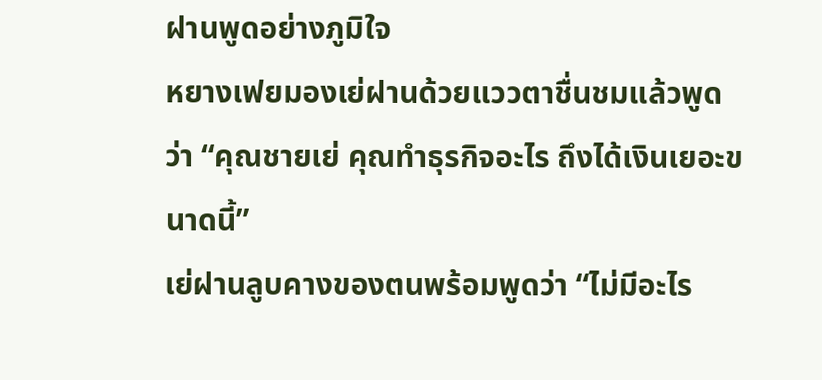ฝานพูดอย่างภูมิใจ
หยางเฟยมองเย่ฝานด้วยแววตาชื่นชมแล้วพูดว่า “คุณชายเย่ คุณทำธุรกิจอะไร ถึงได้เงินเยอะขนาดนี้”
เย่ฝานลูบคางของตนพร้อมพูดว่า “ไม่มีอะไร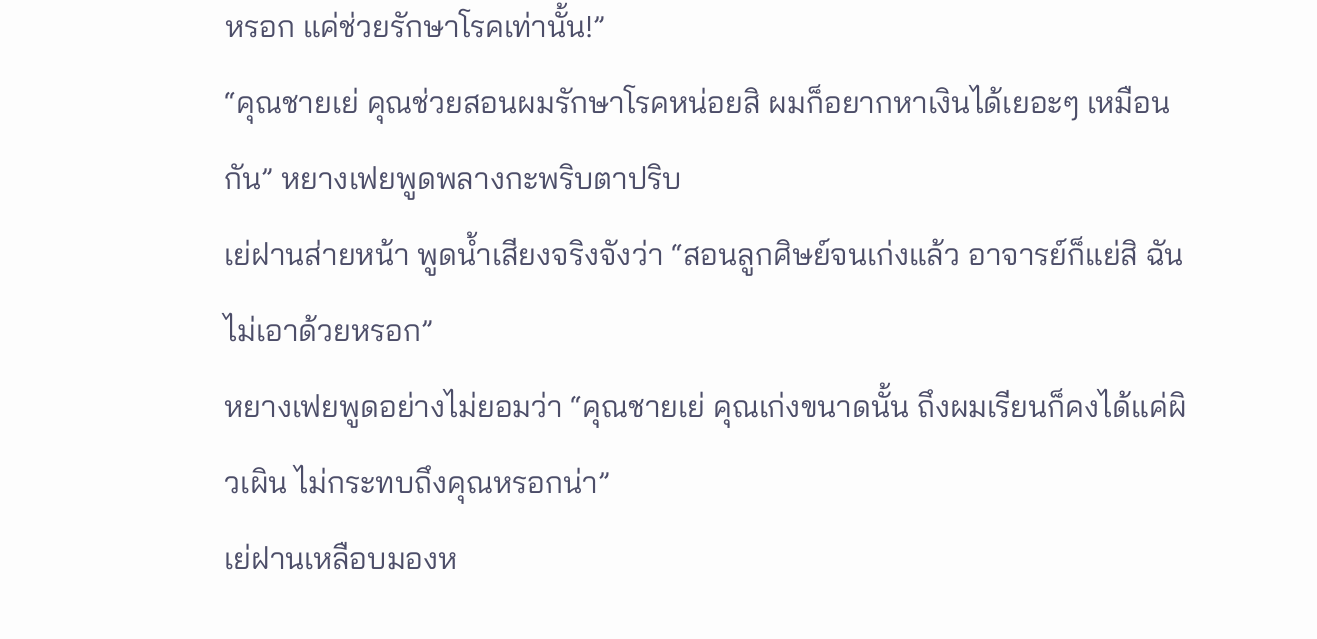หรอก แค่ช่วยรักษาโรคเท่านั้น!”
“คุณชายเย่ คุณช่วยสอนผมรักษาโรคหน่อยสิ ผมก็อยากหาเงินได้เยอะๆ เหมือนกัน” หยางเฟยพูดพลางกะพริบตาปริบ
เย่ฝานส่ายหน้า พูดน้ำเสียงจริงจังว่า “สอนลูกศิษย์จนเก่งแล้ว อาจารย์ก็แย่สิ ฉันไม่เอาด้วยหรอก”
หยางเฟยพูดอย่างไม่ยอมว่า “คุณชายเย่ คุณเก่งขนาดนั้น ถึงผมเรียนก็คงได้แค่ผิวเผิน ไม่กระทบถึงคุณหรอกน่า”
เย่ฝานเหลือบมองห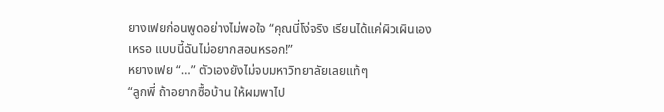ยางเฟยก่อนพูดอย่างไม่พอใจ “คุณนี่โง่จริง เรียนได้แค่ผิวเผินเองเหรอ แบบนี้ฉันไม่อยากสอนหรอก!”
หยางเฟย “…” ตัวเองยังไม่จบมหาวิทยาลัยเลยแท้ๆ
“ลูกพี่ ถ้าอยากซื้อบ้าน ให้ผมพาไป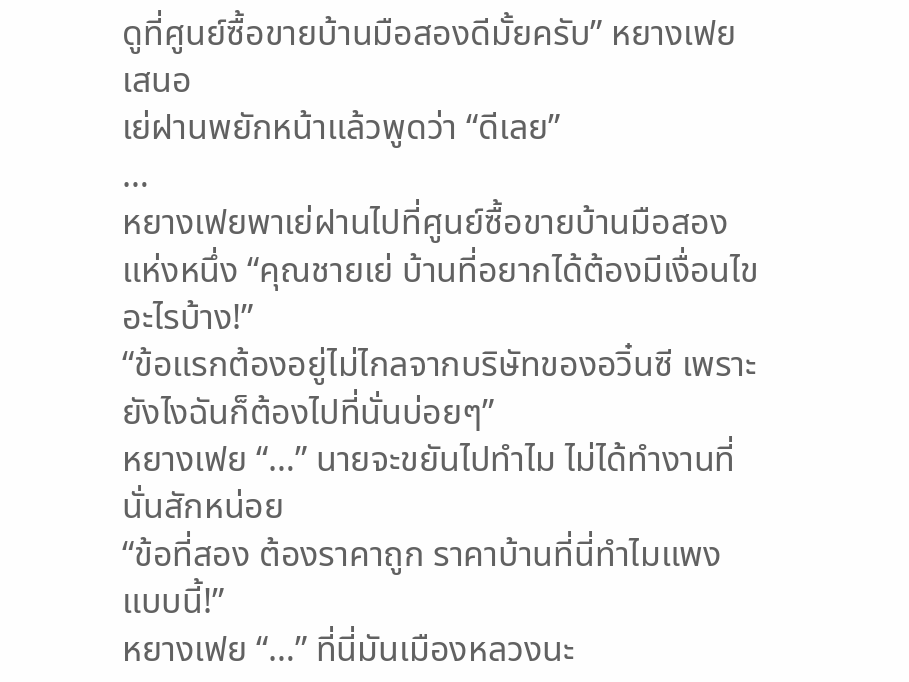ดูที่ศูนย์ซื้อขายบ้านมือสองดีมั้ยครับ” หยางเฟยเสนอ
เย่ฝานพยักหน้าแล้วพูดว่า “ดีเลย”
…
หยางเฟยพาเย่ฝานไปที่ศูนย์ซื้อขายบ้านมือสองแห่งหนึ่ง “คุณชายเย่ บ้านที่อยากได้ต้องมีเงื่อนไขอะไรบ้าง!”
“ข้อแรกต้องอยู่ไม่ไกลจากบริษัทของอวิ๋นซี เพราะยังไงฉันก็ต้องไปที่นั่นบ่อยๆ”
หยางเฟย “…” นายจะขยันไปทำไม ไม่ได้ทำงานที่นั่นสักหน่อย
“ข้อที่สอง ต้องราคาถูก ราคาบ้านที่นี่ทำไมแพงแบบนี้!”
หยางเฟย “…” ที่นี่มันเมืองหลวงนะ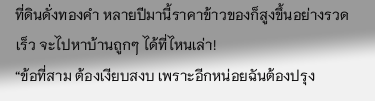ที่ดินดั่งทองคำ หลายปีมานี้ราคาข้าวของก็สูงขึ้นอย่างรวดเร็ว จะไปหาบ้านถูกๆ ได้ที่ไหนเล่า!
“ข้อที่สาม ต้องเงียบสงบ เพราะอีกหน่อยฉันต้องปรุง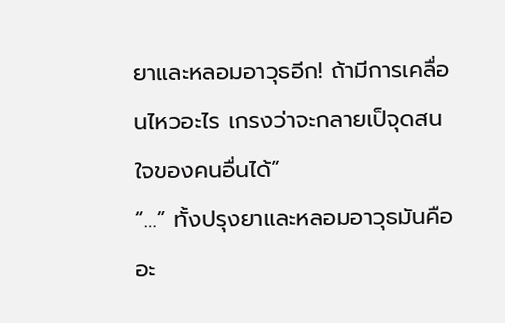ยาและหลอมอาวุธอีก! ถ้ามีการเคลื่อนไหวอะไร เกรงว่าจะกลายเป็จุดสนใจของคนอื่นได้”
“…” ทั้งปรุงยาและหลอมอาวุธมันคืออะ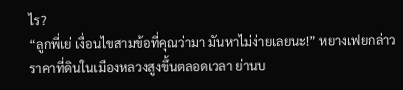ไร?
“ลูกพี่เย่ เงื่อนไขสามข้อที่คุณว่ามา มันหาไม่ง่ายเลยนะ!” หยางเฟยกล่าว
ราคาที่ดินในเมืองหลวงสูงขึ้นตลอดเวลา ย่านบ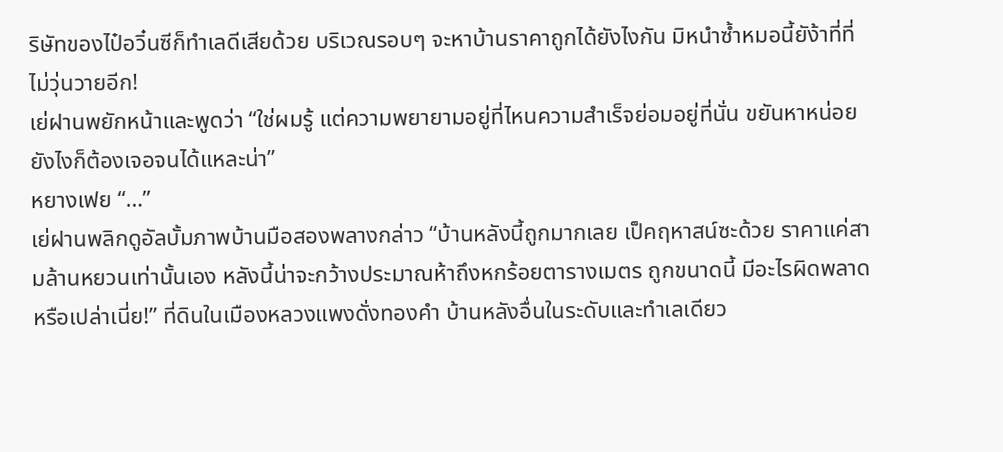ริษัทของไป๋อวิ๋นซีก็ทำเลดีเสียด้วย บริเวณรอบๆ จะหาบ้านราคาถูกได้ยังไงกัน มิหนำซ้ำหมอนี้ยัง้าที่ที่ไม่วุ่นวายอีก!
เย่ฝานพยักหน้าและพูดว่า “ใช่ผมรู้ แต่ความพยายามอยู่ที่ไหนความสำเร็จย่อมอยู่ที่นั่น ขยันหาหน่อย ยังไงก็ต้องเจอจนได้แหละน่า”
หยางเฟย “…”
เย่ฝานพลิกดูอัลบั้มภาพบ้านมือสองพลางกล่าว “บ้านหลังนี้ถูกมากเลย เป็คฤหาสน์ซะด้วย ราคาแค่สามล้านหยวนเท่านั้นเอง หลังนี้น่าจะกว้างประมาณห้าถึงหกร้อยตารางเมตร ถูกขนาดนี้ มีอะไรผิดพลาดหรือเปล่าเนี่ย!” ที่ดินในเมืองหลวงแพงดั่งทองคำ บ้านหลังอื่นในระดับและทำเลเดียว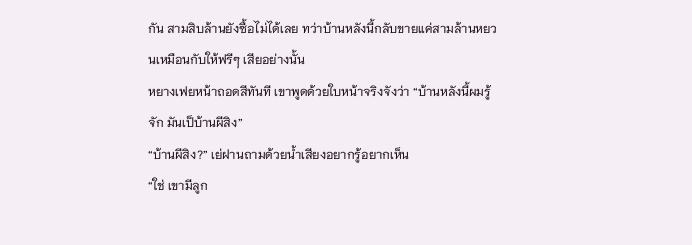กัน สามสิบล้านยังซื้อไม่ได้เลย ทว่าบ้านหลังนี้กลับขายแค่สามล้านหยวนเหมือนกับให้ฟรีๆ เสียอย่างนั้น
หยางเฟยหน้าถอดสีทันที เขาพูดด้วยใบหน้าจริงจังว่า “บ้านหลังนี้ผมรู้จัก มันเป็บ้านผีสิง”
“บ้านผีสิง?” เย่ฝานถามด้วยน้ำเสียงอยากรู้อยากเห็น
“ใช่ เขามีลูก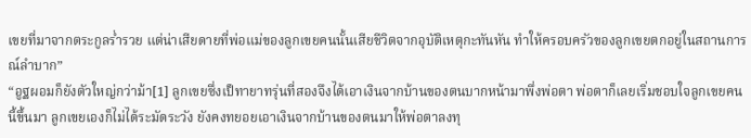เขยที่มาจากตระกูลร่ำรวย แต่น่าเสียดายที่พ่อแม่ของลูกเขยคนนั้นเสียชีวิตจากอุบัติเหตุกะทันหัน ทำให้ครอบครัวของลูกเขยตกอยู่ในสถานการณ์ลำบาก”
“อูฐผอมก็ยังตัวใหญ่กว่าม้า[1] ลูกเขยซึ่งเป็ทายาทรุ่นที่สองจึงได้เอาเงินจากบ้านของตนบากหน้ามาพึ่งพ่อตา พ่อตาก็เลยเริ่มชอบใจลูกเขยคนนี้ขึ้นมา ลูกเขยเองก็ไม่ได้ระมัดระวัง ยังคงทยอยเอาเงินจากบ้านของตนมาให้พ่อตาลงทุ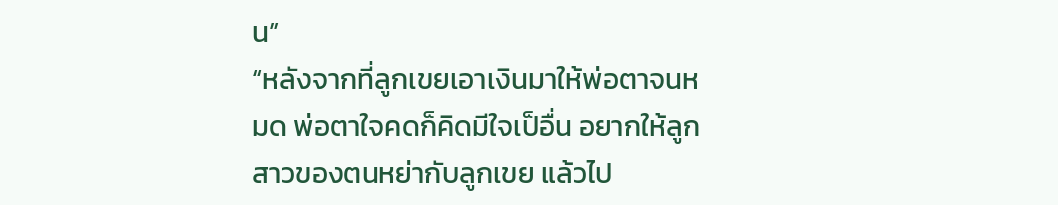น”
“หลังจากที่ลูกเขยเอาเงินมาให้พ่อตาจนหมด พ่อตาใจคดก็คิดมีใจเป็อื่น อยากให้ลูกสาวของตนหย่ากับลูกเขย แล้วไป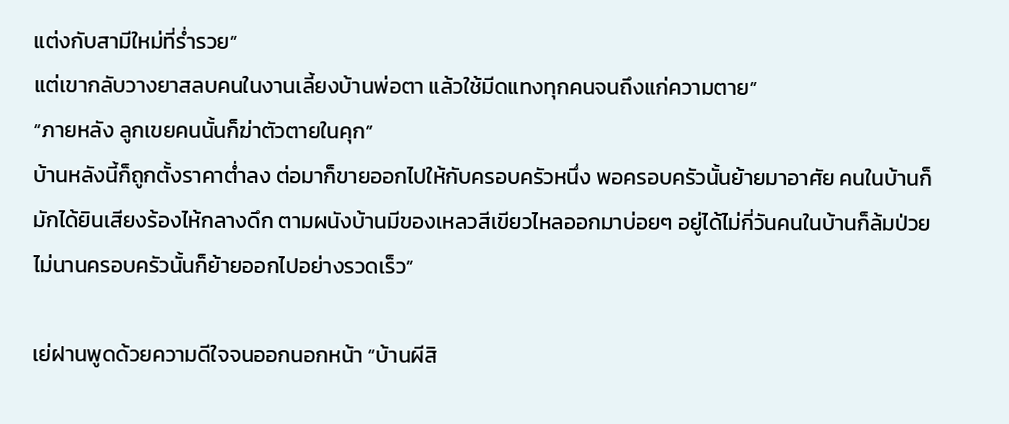แต่งกับสามีใหม่ที่ร่ำรวย”
แต่เขากลับวางยาสลบคนในงานเลี้ยงบ้านพ่อตา แล้วใช้มีดแทงทุกคนจนถึงแก่ความตาย”
“ภายหลัง ลูกเขยคนนั้นก็ฆ่าตัวตายในคุก”
บ้านหลังนี้ก็ถูกตั้งราคาต่ำลง ต่อมาก็ขายออกไปให้กับครอบครัวหนึ่ง พอครอบครัวนั้นย้ายมาอาศัย คนในบ้านก็มักได้ยินเสียงร้องไห้กลางดึก ตามผนังบ้านมีของเหลวสีเขียวไหลออกมาบ่อยๆ อยู่ได้ไม่กี่วันคนในบ้านก็ล้มป่วย ไม่นานครอบครัวนั้นก็ย้ายออกไปอย่างรวดเร็ว”

เย่ฝานพูดด้วยความดีใจจนออกนอกหน้า “บ้านผีสิ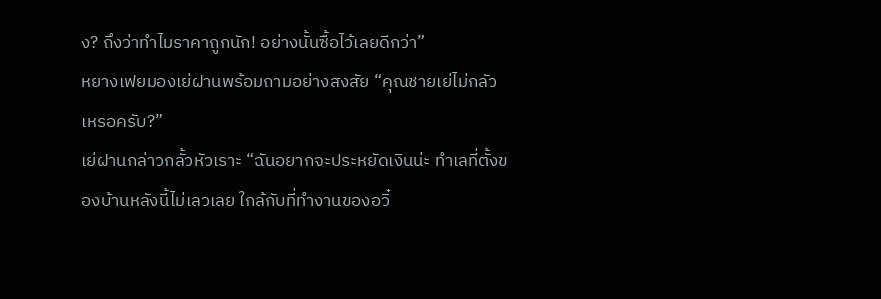ง? ถึงว่าทำไมราคาถูกนัก! อย่างนั้นซื้อไว้เลยดีกว่า”
หยางเฟยมองเย่ฝานพร้อมถามอย่างสงสัย “คุณชายเย่ไม่กลัวเหรอครับ?”
เย่ฝานกล่าวกลั้วหัวเราะ “ฉันอยากจะประหยัดเงินน่ะ ทำเลที่ตั้งของบ้านหลังนี้ไม่เลวเลย ใกล้กับที่ทำงานของอวิ๋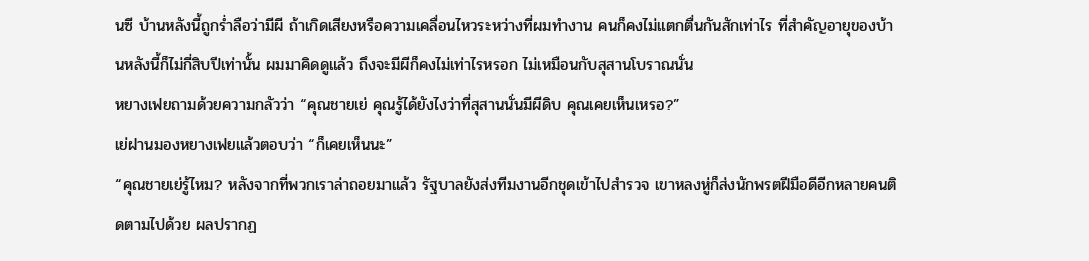นซี บ้านหลังนี้ถูกร่ำลือว่ามีผี ถ้าเกิดเสียงหรือความเคลื่อนไหวระหว่างที่ผมทำงาน คนก็คงไม่แตกตื่นกันสักเท่าไร ที่สำคัญอายุของบ้านหลังนี้ก็ไม่กี่สิบปีเท่านั้น ผมมาคิดดูแล้ว ถึงจะมีผีก็คงไม่เท่าไรหรอก ไม่เหมือนกับสุสานโบราณนั่น
หยางเฟยถามด้วยความกลัวว่า “คุณชายเย่ คุณรู้ได้ยังไงว่าที่สุสานนั่นมีผีดิบ คุณเคยเห็นเหรอ?”
เย่ฝานมองหยางเฟยแล้วตอบว่า “ก็เคยเห็นนะ”
“คุณชายเย่รู้ไหม? หลังจากที่พวกเราล่าถอยมาแล้ว รัฐบาลยังส่งทีมงานอีกชุดเข้าไปสำรวจ เขาหลงหู่ก็ส่งนักพรตฝีมือดีอีกหลายคนติดตามไปด้วย ผลปรากฏ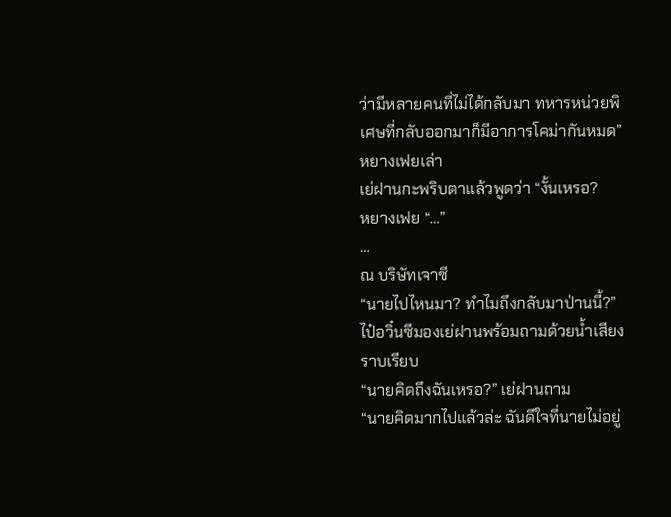ว่ามีหลายคนที่ไม่ได้กลับมา ทหารหน่วยพิเศษที่กลับออกมาก็มีอาการโคม่ากันหมด” หยางเฟยเล่า
เย่ฝานกะพริบตาแล้วพูดว่า “งั้นเหรอ?
หยางเฟย “…”
…
ณ บริษัทเจาซี
“นายไปไหนมา? ทำไมถึงกลับมาป่านนี้?” ไป๋อวิ๋นซีมองเย่ฝานพร้อมถามด้วยน้ำเสียงราบเรียบ
“นายคิดถึงฉันเหรอ?” เย่ฝานถาม
“นายคิดมากไปแล้วล่ะ ฉันดีใจที่นายไม่อยู่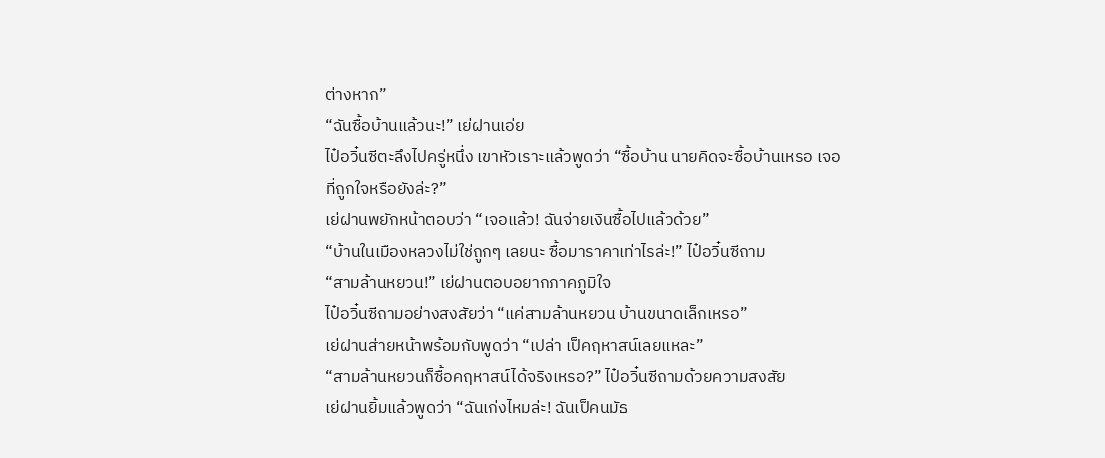ต่างหาก”
“ฉันซื้อบ้านแล้วนะ!” เย่ฝานเอ่ย
ไป๋อวิ๋นซีตะลึงไปครู่หนึ่ง เขาหัวเราะแล้วพูดว่า “ซื้อบ้าน นายคิดจะซื้อบ้านเหรอ เจอที่ถูกใจหรือยังล่ะ?”
เย่ฝานพยักหน้าตอบว่า “เจอแล้ว! ฉันจ่ายเงินซื้อไปแล้วด้วย”
“บ้านในเมืองหลวงไม่ใช่ถูกๆ เลยนะ ซื้อมาราคาเท่าไรล่ะ!” ไป๋อวิ๋นซีถาม
“สามล้านหยวน!” เย่ฝานตอบอยากภาคภูมิใจ
ไป๋อวิ๋นซีถามอย่างสงสัยว่า “แค่สามล้านหยวน บ้านขนาดเล็กเหรอ”
เย่ฝานส่ายหน้าพร้อมกับพูดว่า “เปล่า เป็คฤหาสน์เลยแหละ”
“สามล้านหยวนก็ซื้อคฤหาสน์ได้จริงเหรอ?” ไป๋อวิ๋นซีถามด้วยความสงสัย
เย่ฝานยิ้มแล้วพูดว่า “ฉันเก่งไหมล่ะ! ฉันเป็คนมัธ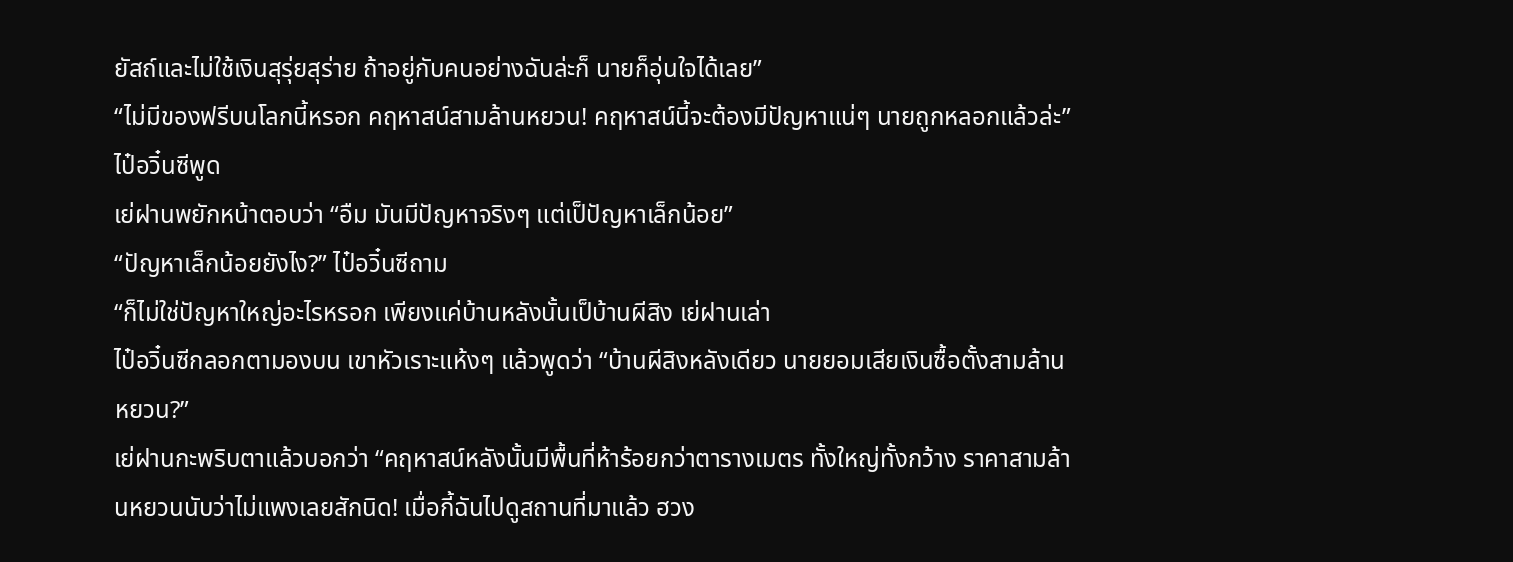ยัสถ์และไม่ใช้เงินสุรุ่ยสุร่าย ถ้าอยู่กับคนอย่างฉันล่ะก็ นายก็อุ่นใจได้เลย”
“ไม่มีของฟรีบนโลกนี้หรอก คฤหาสน์สามล้านหยวน! คฤหาสน์นี้จะต้องมีปัญหาแน่ๆ นายถูกหลอกแล้วล่ะ” ไป๋อวิ๋นซีพูด
เย่ฝานพยักหน้าตอบว่า “อืม มันมีปัญหาจริงๆ แต่เป็ปัญหาเล็กน้อย”
“ปัญหาเล็กน้อยยังไง?” ไป๋อวิ๋นซีถาม
“ก็ไม่ใช่ปัญหาใหญ่อะไรหรอก เพียงแค่บ้านหลังนั้นเป็บ้านผีสิง เย่ฝานเล่า
ไป๋อวิ๋นซีกลอกตามองบน เขาหัวเราะแห้งๆ แล้วพูดว่า “บ้านผีสิงหลังเดียว นายยอมเสียเงินซื้อตั้งสามล้านหยวน?”
เย่ฝานกะพริบตาแล้วบอกว่า “คฤหาสน์หลังนั้นมีพื้นที่ห้าร้อยกว่าตารางเมตร ทั้งใหญ่ทั้งกว้าง ราคาสามล้านหยวนนับว่าไม่แพงเลยสักนิด! เมื่อกี้ฉันไปดูสถานที่มาแล้ว ฮวง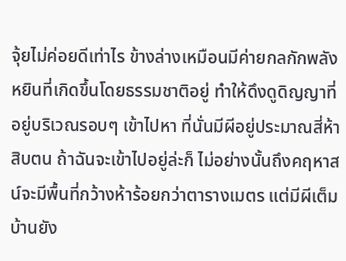จุ้ยไม่ค่อยดีเท่าไร ข้างล่างเหมือนมีค่ายกลกักพลังหยินที่เกิดขึ้นโดยธรรมชาติอยู่ ทำให้ดึงดูดิญญาที่อยู่บริเวณรอบๆ เข้าไปหา ที่นั่นมีผีอยู่ประมาณสี่ห้าสิบตน ถ้าฉันจะเข้าไปอยู่ล่ะก็ ไม่อย่างนั้นถึงคฤหาสน์จะมีพื้นที่กว้างห้าร้อยกว่าตารางเมตร แต่มีผีเต็มบ้านยัง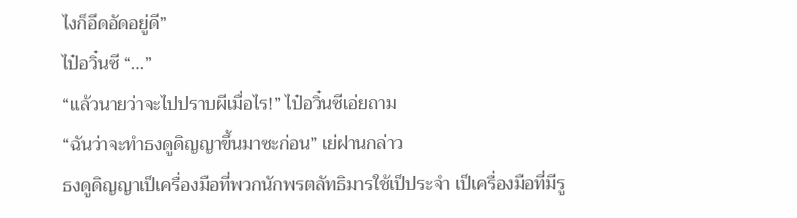ไงก็อึดอัดอยู่ดี”
ไป๋อวิ๋นซี “…”
“แล้วนายว่าจะไปปราบผีเมื่อไร!” ไป๋อวิ๋นซีเอ่ยถาม
“ฉันว่าจะทำธงดูดิญญาขึ้นมาซะก่อน” เย่ฝานกล่าว
ธงดูดิญญาเป็เครื่องมือที่พวกนักพรตลัทธิมารใช้เป็ประจำ เป็เครื่องมือที่มีรู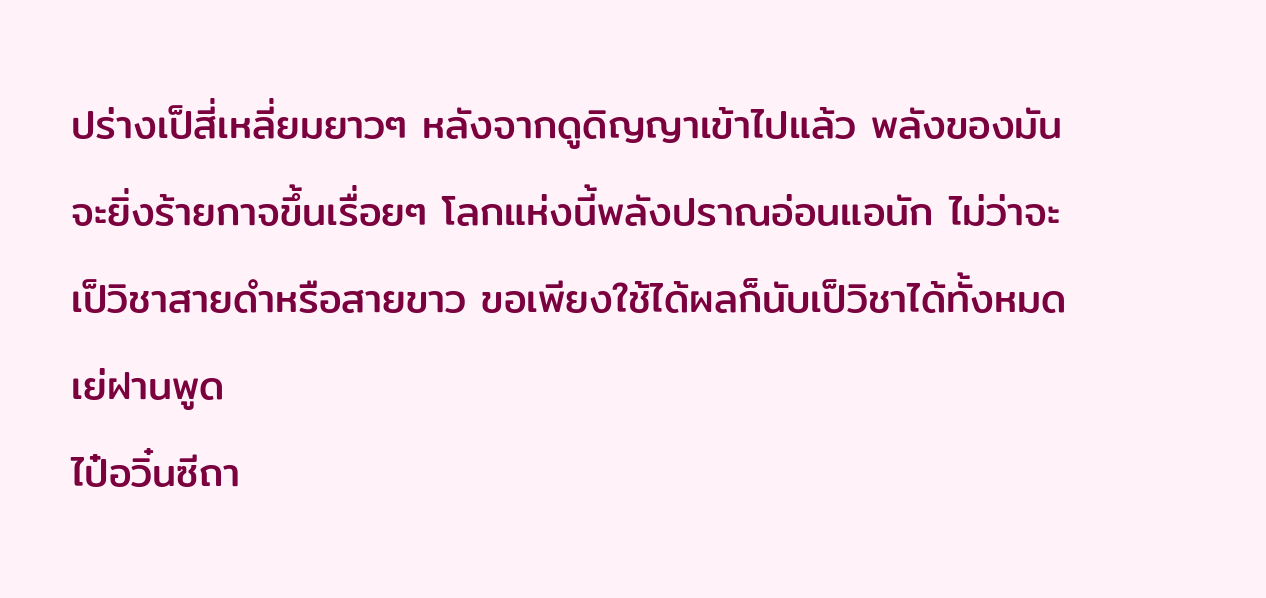ปร่างเป็สี่เหลี่ยมยาวๆ หลังจากดูดิญญาเข้าไปแล้ว พลังของมันจะยิ่งร้ายกาจขึ้นเรื่อยๆ โลกแห่งนี้พลังปราณอ่อนแอนัก ไม่ว่าจะเป็วิชาสายดำหรือสายขาว ขอเพียงใช้ได้ผลก็นับเป็วิชาได้ทั้งหมด
เย่ฝานพูด
ไป๋อวิ๋นซีถา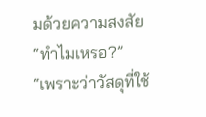มด้วยความสงสัย “ทำไมเหรอ?”
“เพราะว่าวัสดุที่ใช้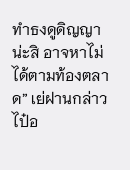ทำธงดูดิญญาน่ะสิ อาจหาไม่ได้ตามท้องตลาด” เย่ฝานกล่าว
ไป๋อ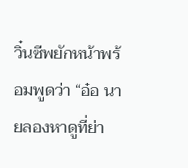วิ๋นซีพยักหน้าพร้อมพูดว่า “อ๋อ นายลองหาดูที่ย่า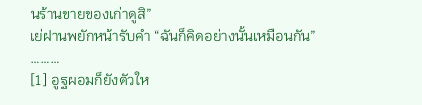นร้านขายของเก่าดูสิ”
เย่ฝานพยักหน้ารับคำ “ฉันก็คิดอย่างนั้นเหมือนกัน”
………
[1] อูฐผอมก็ยังตัวให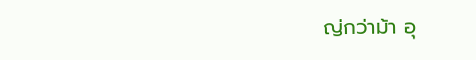ญ่กว่าม้า อุ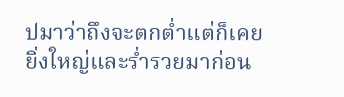ปมาว่าถึงจะตกต่ำแต่ก็เคยยิ่งใหญ่และร่ำรวยมาก่อน